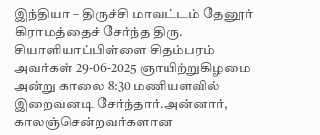இந்தியா – திருச்சி மாவட்டம் தேனூர் கிராமத்தைச் சேர்ந்த திரு. சியாளியாப்பிள்ளை சிதம்பரம் அவர்கள் 29-06-2025 ஞாயிற்றுகிழமை அன்று காலை 8:30 மணியளவில் இறைவனடி சேர்ந்தார்.அன்னார், காலஞ்சென்றவர்களான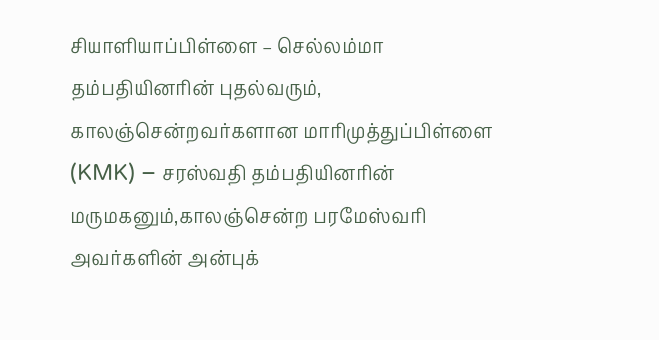சியாளியாப்பிள்ளை – செல்லம்மா தம்பதியினரின் புதல்வரும், காலஞ்சென்றவர்களான மாரிமுத்துப்பிள்ளை (KMK) – சரஸ்வதி தம்பதியினரின் மருமகனும்,காலஞ்சென்ற பரமேஸ்வரி அவர்களின் அன்புக்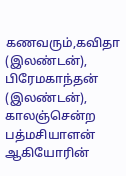கணவரும்,கவிதா (இலண்டன்), பிரேமகாந்தன் (இலண்டன்), காலஞ்சென்ற பத்மசியாளன் ஆகியோரின்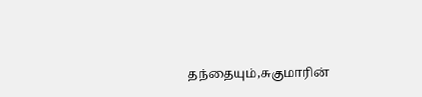தந்தையும்,சுகுமாரின்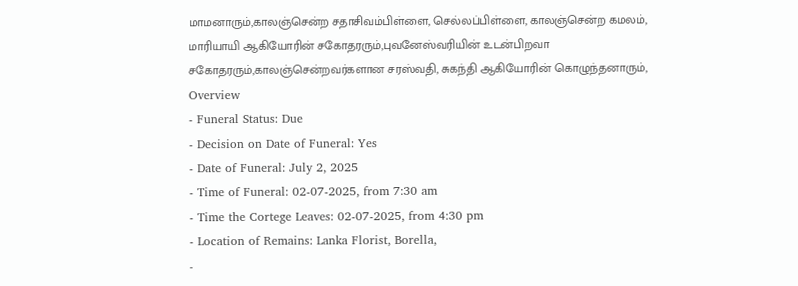மாமனாரும்,காலஞ்சென்ற சதாசிவம்பிள்ளை, செல்லப்பிள்ளை, காலஞ்சென்ற கமலம், மாரியாயி ஆகியோரின் சகோதரரும்,புவனேஸ்வரியின் உடன்பிறவா சகோதரரும்,காலஞ்சென்றவர்களான சரஸ்வதி, சுகந்தி ஆகியோரின் கொழுந்தனாரும்,
Overview
- Funeral Status: Due
- Decision on Date of Funeral: Yes
- Date of Funeral: July 2, 2025
- Time of Funeral: 02-07-2025, from 7:30 am
- Time the Cortege Leaves: 02-07-2025, from 4:30 pm
- Location of Remains: Lanka Florist, Borella,
-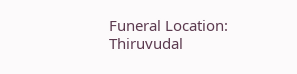Funeral Location: Thiruvudal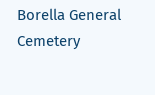Borella General Cemetery